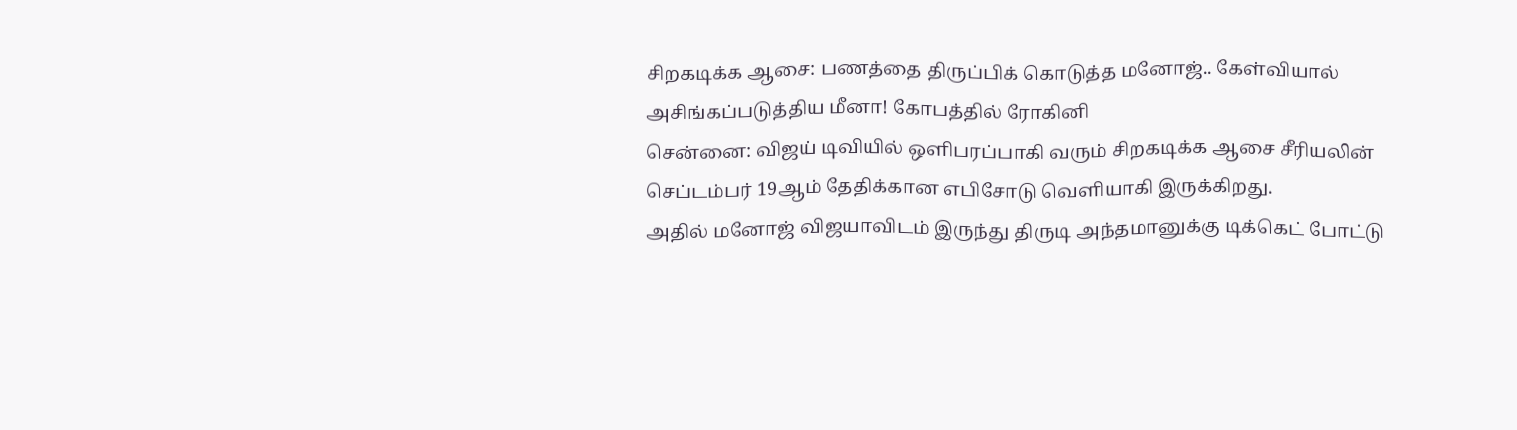சிறகடிக்க ஆசை: பணத்தை திருப்பிக் கொடுத்த மனோஜ்.. கேள்வியால் அசிங்கப்படுத்திய மீனா! கோபத்தில் ரோகினி
சென்னை: விஜய் டிவியில் ஒளிபரப்பாகி வரும் சிறகடிக்க ஆசை சீரியலின் செப்டம்பர் 19ஆம் தேதிக்கான எபிசோடு வெளியாகி இருக்கிறது.
அதில் மனோஜ் விஜயாவிடம் இருந்து திருடி அந்தமானுக்கு டிக்கெட் போட்டு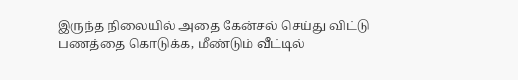இருந்த நிலையில் அதை கேன்சல் செய்து விட்டு பணத்தை கொடுக்க, மீண்டும் வீட்டில்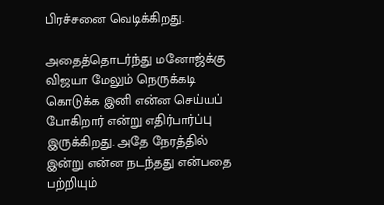பிரச்சனை வெடிக்கிறது.

அதைத்தொடர்ந்து மனோஜ்க்கு விஜயா மேலும் நெருக்கடி கொடுக்க இனி என்ன செய்யப் போகிறார் என்று எதிர்பார்ப்பு இருக்கிறது. அதே நேரத்தில் இன்று என்ன நடந்தது என்பதை பற்றியும்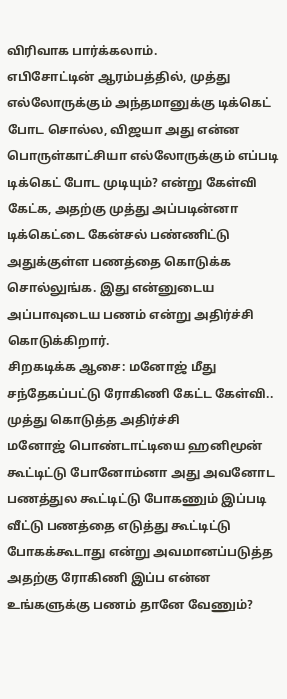விரிவாக பார்க்கலாம்.
எபிசோட்டின் ஆரம்பத்தில், முத்து எல்லோருக்கும் அந்தமானுக்கு டிக்கெட் போட சொல்ல, விஜயா அது என்ன பொருள்காட்சியா எல்லோருக்கும் எப்படி டிக்கெட் போட முடியும்? என்று கேள்வி கேட்க, அதற்கு முத்து அப்படின்னா டிக்கெட்டை கேன்சல் பண்ணிட்டு அதுக்குள்ள பணத்தை கொடுக்க சொல்லுங்க. இது என்னுடைய அப்பாவுடைய பணம் என்று அதிர்ச்சி கொடுக்கிறார்.
சிறகடிக்க ஆசை: மனோஜ் மீது சந்தேகப்பட்டு ரோகிணி கேட்ட கேள்வி.. முத்து கொடுத்த அதிர்ச்சி
மனோஜ் பொண்டாட்டியை ஹனிமூன் கூட்டிட்டு போனோம்னா அது அவனோட பணத்துல கூட்டிட்டு போகணும் இப்படி வீட்டு பணத்தை எடுத்து கூட்டிட்டு போகக்கூடாது என்று அவமானப்படுத்த அதற்கு ரோகிணி இப்ப என்ன உங்களுக்கு பணம் தானே வேணும்?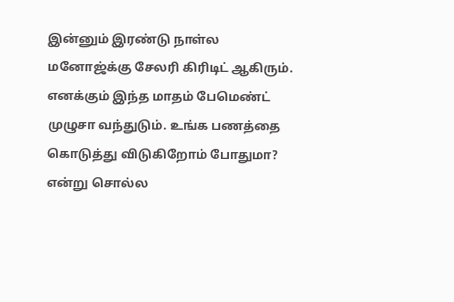இன்னும் இரண்டு நாள்ல மனோஜ்க்கு சேலரி கிரிடிட் ஆகிரும். எனக்கும் இந்த மாதம் பேமெண்ட் முழுசா வந்துடும். உங்க பணத்தை கொடுத்து விடுகிறோம் போதுமா? என்று சொல்ல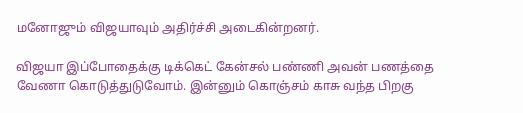மனோஜும் விஜயாவும் அதிர்ச்சி அடைகின்றனர்.

விஜயா இப்போதைக்கு டிக்கெட் கேன்சல் பண்ணி அவன் பணத்தை வேணா கொடுத்துடுவோம். இன்னும் கொஞ்சம் காசு வந்த பிறகு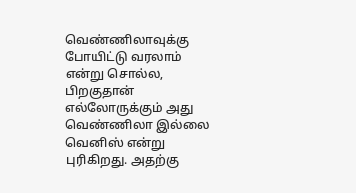வெண்ணிலாவுக்கு போயிட்டு வரலாம் என்று சொல்ல, பிறகுதான் எல்லோருக்கும் அது வெண்ணிலா இல்லை வெனிஸ் என்று புரிகிறது. அதற்கு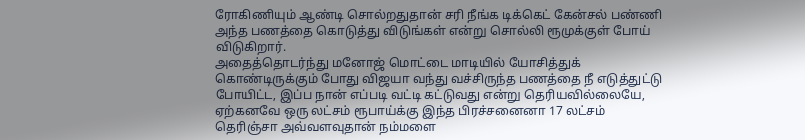ரோகிணியும் ஆண்டி சொல்றதுதான் சரி நீங்க டிக்கெட் கேன்சல் பண்ணி அந்த பணத்தை கொடுத்து விடுங்கள் என்று சொல்லி ரூமுக்குள் போய் விடுகிறார்.
அதைத்தொடர்ந்து மனோஜ் மொட்டை மாடியில் யோசித்துக் கொண்டிருக்கும் போது விஜயா வந்து வச்சிருந்த பணத்தை நீ எடுத்துட்டு போயிட்ட, இப்ப நான் எப்படி வட்டி கட்டுவது என்று தெரியவில்லையே, ஏற்கனவே ஒரு லட்சம் ரூபாய்க்கு இந்த பிரச்சனைனா 17 லட்சம் தெரிஞ்சா அவ்வளவுதான் நம்மளை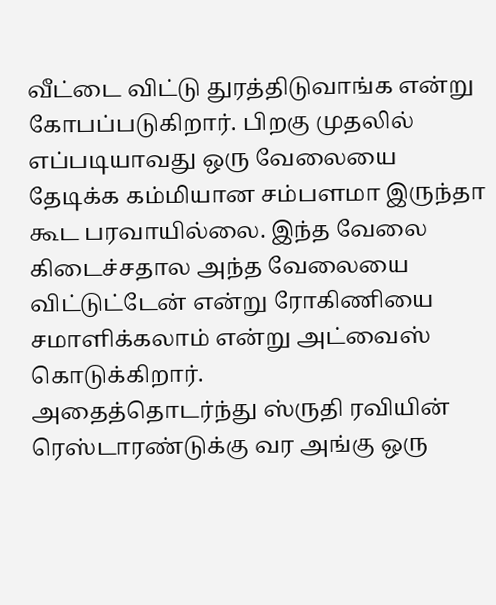வீட்டை விட்டு துரத்திடுவாங்க என்று கோபப்படுகிறார். பிறகு முதலில் எப்படியாவது ஒரு வேலையை தேடிக்க கம்மியான சம்பளமா இருந்தா கூட பரவாயில்லை. இந்த வேலை கிடைச்சதால அந்த வேலையை விட்டுட்டேன் என்று ரோகிணியை சமாளிக்கலாம் என்று அட்வைஸ் கொடுக்கிறார்.
அதைத்தொடர்ந்து ஸ்ருதி ரவியின் ரெஸ்டாரண்டுக்கு வர அங்கு ஒரு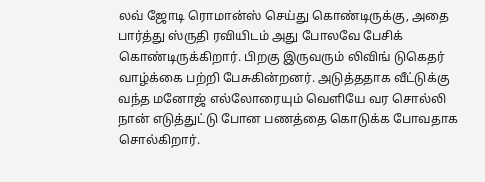லவ் ஜோடி ரொமான்ஸ் செய்து கொண்டிருக்கு, அதை பார்த்து ஸ்ருதி ரவியிடம் அது போலவே பேசிக் கொண்டிருக்கிறார். பிறகு இருவரும் லிவிங் டுகெதர் வாழ்க்கை பற்றி பேசுகின்றனர். அடுத்ததாக வீட்டுக்கு வந்த மனோஜ் எல்லோரையும் வெளியே வர சொல்லி நான் எடுத்துட்டு போன பணத்தை கொடுக்க போவதாக சொல்கிறார்.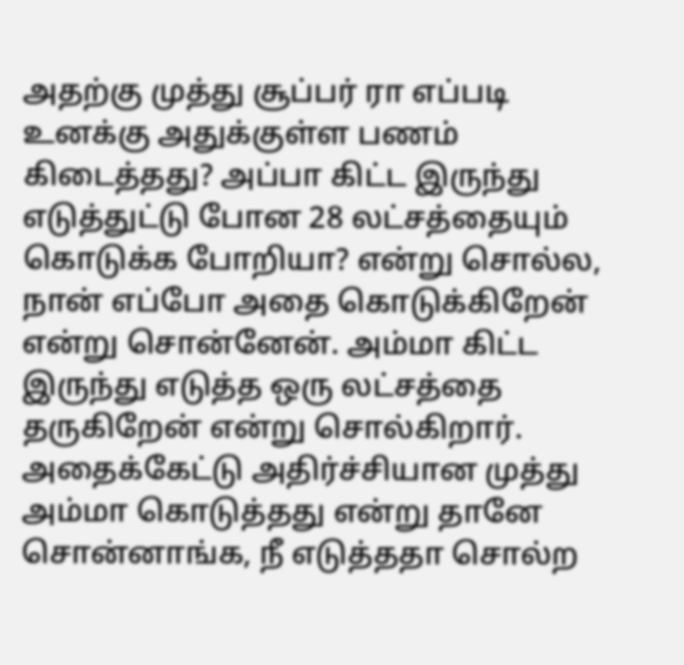அதற்கு முத்து சூப்பர் ரா எப்படி உனக்கு அதுக்குள்ள பணம் கிடைத்தது? அப்பா கிட்ட இருந்து எடுத்துட்டு போன 28 லட்சத்தையும் கொடுக்க போறியா? என்று சொல்ல, நான் எப்போ அதை கொடுக்கிறேன் என்று சொன்னேன். அம்மா கிட்ட இருந்து எடுத்த ஒரு லட்சத்தை தருகிறேன் என்று சொல்கிறார். அதைக்கேட்டு அதிர்ச்சியான முத்து அம்மா கொடுத்தது என்று தானே சொன்னாங்க, நீ எடுத்ததா சொல்ற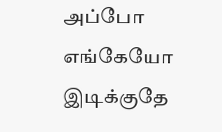அப்போ எங்கேயோ இடிக்குதே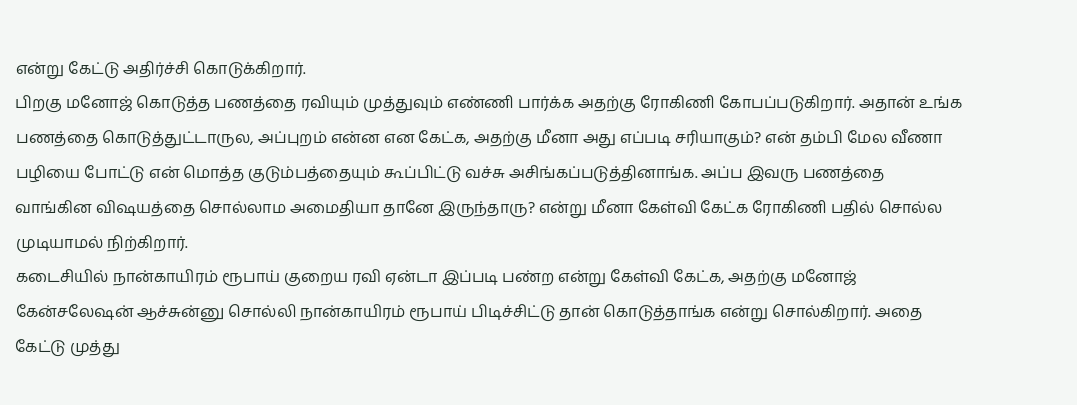என்று கேட்டு அதிர்ச்சி கொடுக்கிறார்.
பிறகு மனோஜ் கொடுத்த பணத்தை ரவியும் முத்துவும் எண்ணி பார்க்க அதற்கு ரோகிணி கோபப்படுகிறார். அதான் உங்க பணத்தை கொடுத்துட்டாருல, அப்புறம் என்ன என கேட்க, அதற்கு மீனா அது எப்படி சரியாகும்? என் தம்பி மேல வீணா பழியை போட்டு என் மொத்த குடும்பத்தையும் கூப்பிட்டு வச்சு அசிங்கப்படுத்தினாங்க. அப்ப இவரு பணத்தை வாங்கின விஷயத்தை சொல்லாம அமைதியா தானே இருந்தாரு? என்று மீனா கேள்வி கேட்க ரோகிணி பதில் சொல்ல முடியாமல் நிற்கிறார்.
கடைசியில் நான்காயிரம் ரூபாய் குறைய ரவி ஏன்டா இப்படி பண்ற என்று கேள்வி கேட்க, அதற்கு மனோஜ் கேன்சலேஷன் ஆச்சுன்னு சொல்லி நான்காயிரம் ரூபாய் பிடிச்சிட்டு தான் கொடுத்தாங்க என்று சொல்கிறார். அதை கேட்டு முத்து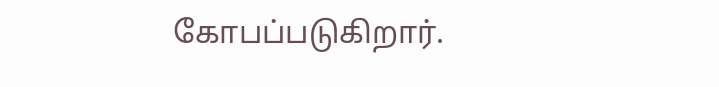கோபப்படுகிறார்.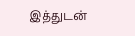இத்துடன்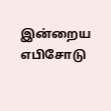இன்றைய எபிசோடு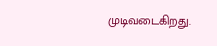முடிவடைகிறது.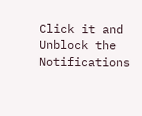Click it and Unblock the Notifications